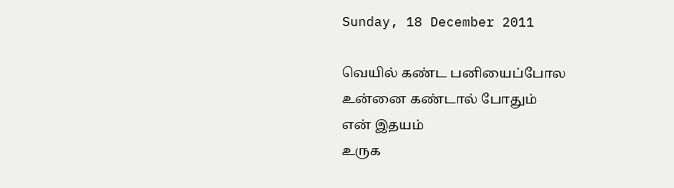Sunday, 18 December 2011

வெயில் கண்ட பனியைப்போல
உன்னை கண்டால் போதும்
என் இதயம்
உருக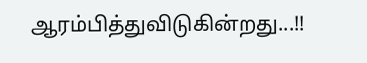ஆரம்பித்துவிடுகின்றது...!!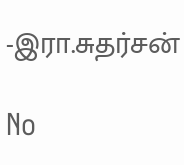-இரா.சுதர்சன்

No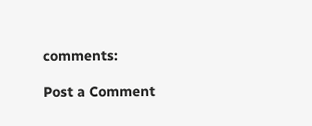comments:

Post a Comment